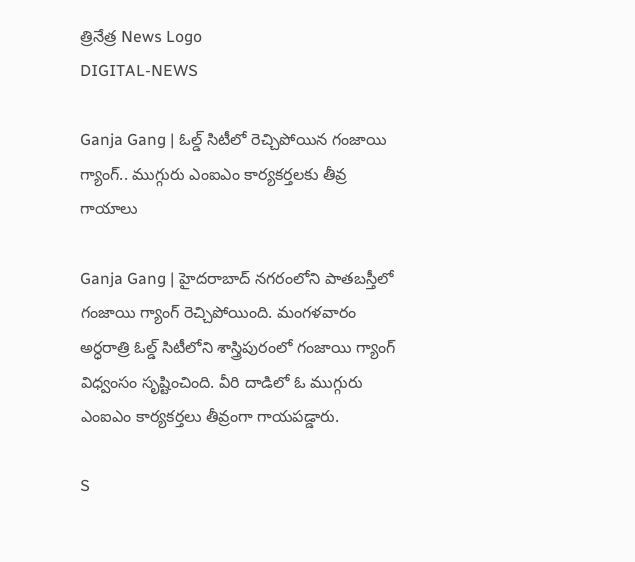త్రినేత్ర News Logo
DIGITAL-NEWS

Ganja Gang | ఓల్డ్ సిటీలో రెచ్చిపోయిన గంజాయి గ్యాంగ్.. ముగ్గురు ఎంఐఎం కార్య‌క‌ర్త‌ల‌కు తీవ్ర గాయాలు

Ganja Gang | హైద‌రాబాద్ న‌గ‌రంలోని పాత‌బస్తీలో గంజాయి గ్యాంగ్ రెచ్చిపోయింది. మంగ‌ళ‌వారం అర్ధ‌రాత్రి ఓల్డ్ సిటీలోని శాస్త్రిపురంలో గంజాయి గ్యాంగ్ విధ్వంసం సృష్టించింది. వీరి దాడిలో ఓ ముగ్గురు ఎంఐఎం కార్య‌క‌ర్త‌లు తీవ్రంగా గాయ‌ప‌డ్డారు.

S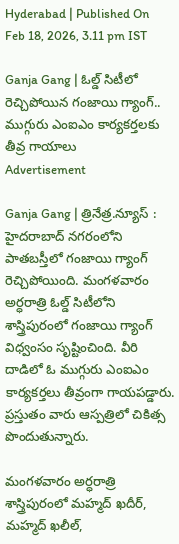Hyderabad | Published On Feb 18, 2026, 3.11 pm IST

Ganja Gang | ఓల్డ్ సిటీలో రెచ్చిపోయిన గంజాయి గ్యాంగ్.. ముగ్గురు ఎంఐఎం కార్య‌క‌ర్త‌ల‌కు తీవ్ర గాయాలు
Advertisement

Ganja Gang | త్రినేత్ర‌.న్యూస్ : హైద‌రాబాద్ న‌గ‌రంలోని పాత‌బస్తీలో గంజాయి గ్యాంగ్ రెచ్చిపోయింది. మంగ‌ళ‌వారం అర్ధ‌రాత్రి ఓల్డ్ సిటీలోని శాస్త్రిపురంలో గంజాయి గ్యాంగ్ విధ్వంసం సృష్టించింది. వీరి దాడిలో ఓ ముగ్గురు ఎంఐఎం కార్య‌క‌ర్త‌లు తీవ్రంగా గాయ‌ప‌డ్డారు. ప్ర‌స్తుతం వారు ఆస్ప‌త్రిలో చికిత్స పొందుతున్నారు.

మంగ‌ళ‌వారం అర్ధ‌రాత్రి శాస్త్రిపురంలో మ‌హ్మ‌ద్ ఖ‌దీర్, మ‌హ్మ‌ద్ ఖ‌లీల్,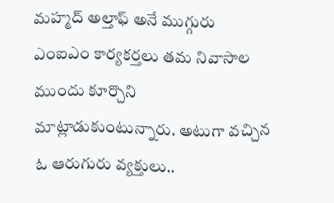మ‌హ్మ‌ద్ అల్తాఫ్ అనే ముగ్గురు ఎంఐఎం కార్య‌క‌ర్త‌లు త‌మ నివాసాల ముందు కూర్చొని మాట్లాడుకుంటున్నారు. అటుగా వ‌చ్చిన ఓ ఆరుగురు వ్య‌క్తులు..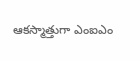ఆక‌స్మాత్తుగా ఎంఐఎం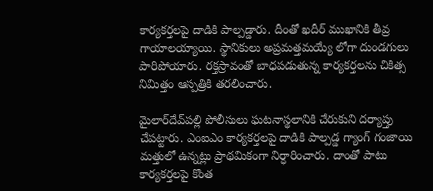కార్య‌క‌ర్త‌ల‌పై దాడికి పాల్ప‌డ్డారు. దీంతో ఖ‌దీర్ ముఖానికి తీవ్ర గాయాల‌య్యాయి. స్థానికులు అప్ర‌మ‌త్త‌మ‌య్యే లోగా దుండ‌గులు పారిపోయారు. ర‌క్త‌స్రావంతో బాధ‌ప‌డుతున్న కార్య‌క‌ర్త‌ల‌ను చికిత్స నిమిత్తం ఆస్ప‌త్రికి త‌ర‌లించారు.

మైలార్‌దేవ్‌ప‌ల్లి పోలీసులు ఘ‌ట‌నాస్థ‌లానికి చేరుకుని ద‌ర్యాప్తు చేప‌ట్టారు. ఎంఐఎం కార్య‌క‌ర్త‌ల‌పై దాడికి పాల్ప‌డ్డ గ్యాంగ్ గంజాయి మ‌త్తులో ఉన్న‌ట్లు ప్రాథ‌మికంగా నిర్ధారించారు. దాంతో పాటు కార్య‌క‌ర్త‌ల‌పై కొంత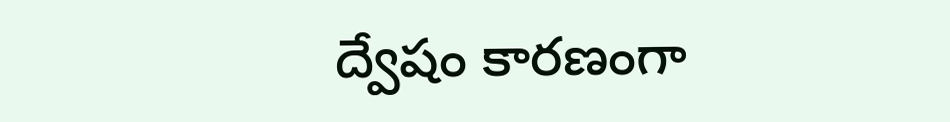ద్వేషం కార‌ణంగా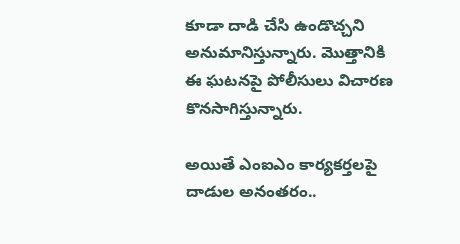కూడా దాడి చేసి ఉండొచ్చ‌ని అనుమానిస్తున్నారు. మొత్తానికి ఈ ఘ‌ట‌న‌పై పోలీసులు విచార‌ణ కొన‌సాగిస్తున్నారు.

అయితే ఎంఐఎం కార్య‌క‌ర్త‌ల‌పై దాడుల అనంత‌రం..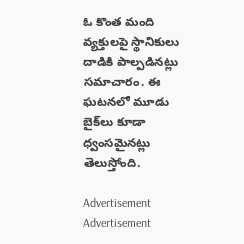ఓ కొంత మంది వ్య‌క్తుల‌పై స్థానికులు దాడికి పాల్ప‌డిన‌ట్లు స‌మాచారం. ఈ ఘ‌ట‌న‌లో మూడు బైక్‌లు కూడా ధ్వంస‌మైన‌ట్లు తెలుస్తోంది.

Advertisement
Advertisement